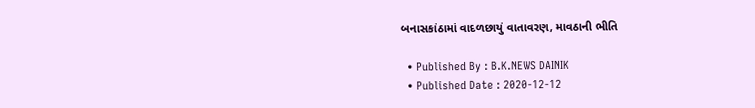બનાસકાંઠામાં વાદળછાયું વાતાવરણ, માવઠાની ભીતિ

  • Published By : B.K.NEWS DAINIK
  • Published Date : 2020-12-12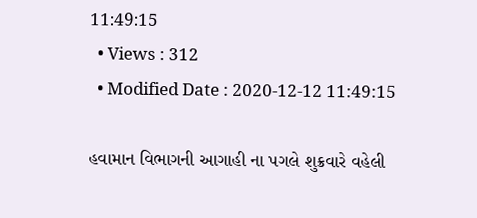11:49:15
  • Views : 312
  • Modified Date : 2020-12-12 11:49:15

હવામાન વિભાગની આગાહી ના પગલે શુક્રવારે વહેલી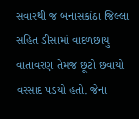સવારથી જ બનાસકાંઠા જિલ્લા સહિત ડીસામાં વાદળછાયુ વાતાવરણ તેમજ છૂટો છવાયો વરસાદ પડયો હતો. જેના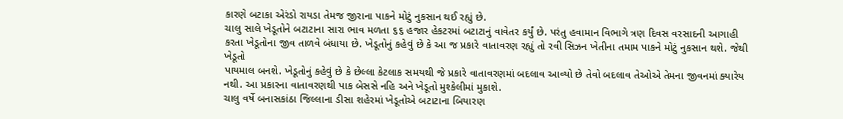કારણે બટાકા એરંડો રાયડા તેમજ જીરાના પાકને મોટું નુકસાન થઈ રહ્યું છે.
ચાલુ સાલે ખેડૂતોને બટાટાના સારા ભાવ મળતા ૬૬ હજાર હેકટરમાં બટાટાનું વાવેતર કર્યું છે. પરંતુ હવામાન વિભાગે ત્રણ દિવસ વરસાદની આગાહી કરતા ખેડૂતોના જીવ તાળવે બંધાયા છે. ખેડૂતોનું કહેવું છે કે આ જ પ્રકારે વાતાવરણ રહ્યું તો રવી સિઝન ખેતીના તમામ પાકને મોટું નુકસાન થશે. જેથી ખેડૂતો
પાયમાલ બનશે. ખેડૂતોનું કહેવું છે કે છેલ્લા કેટલાક સમયથી જે પ્રકારે વાતાવરણમાં બદલાવ આવ્યો છે તેવો બદલાવ તેઓએ તેમના જીવનમાં ક્યારેય નથી. આ પ્રકારના વાતાવરણથી પાક બેસસે નહિ અને ખેડૂતો મુશ્કેલીમાં મુકાશે.
ચાલુ વર્ષે બનાસકાંઠા જિલ્લાના ડીસા શહેરમાં ખેડૂતોએ બટાટાના બિયારણ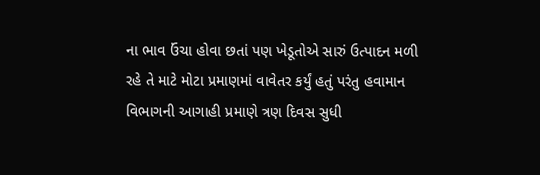ના ભાવ ઉંચા હોવા છતાં પણ ખેડૂતોએ સારું ઉત્પાદન મળી રહે તે માટે મોટા પ્રમાણમાં વાવેતર કર્યું હતું પરંતુ હવામાન વિભાગની આગાહી પ્રમાણે ત્રણ દિવસ સુધી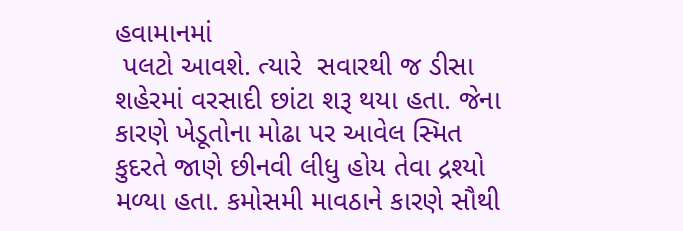હવામાનમાં
 પલટો આવશે. ત્યારે  સવારથી જ ડીસા શહેરમાં વરસાદી છાંટા શરૂ થયા હતા. જેના કારણે ખેડૂતોના મોઢા પર આવેલ સ્મિત કુદરતે જાણે છીનવી લીધુ હોય તેવા દ્રશ્યો મળ્યા હતા. કમોસમી માવઠાને કારણે સૌથી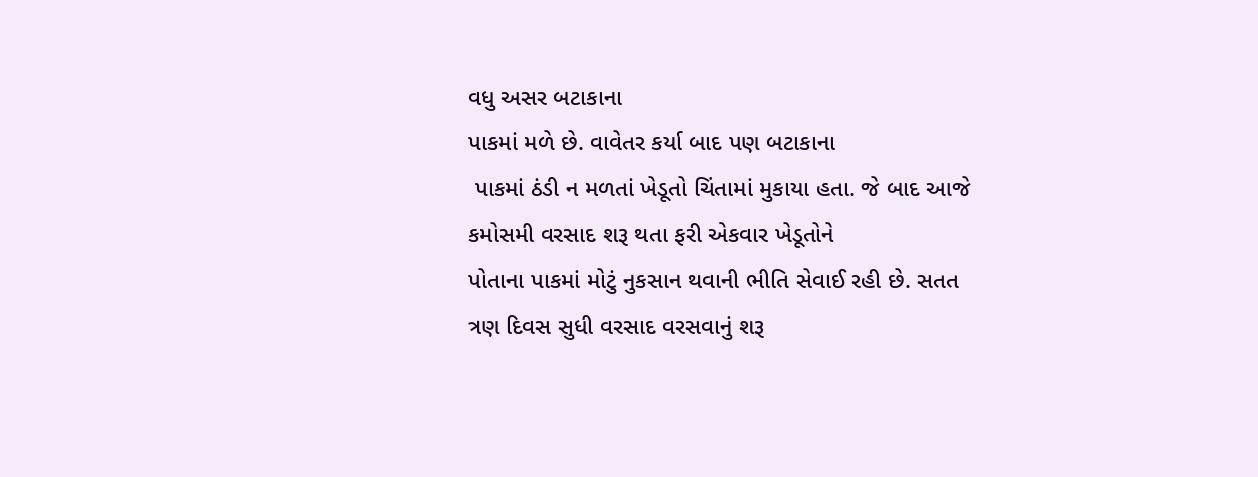વધુ અસર બટાકાના
પાકમાં મળે છે. વાવેતર કર્યા બાદ પણ બટાકાના
 પાકમાં ઠંડી ન મળતાં ખેડૂતો ચિંતામાં મુકાયા હતા. જે બાદ આજે કમોસમી વરસાદ શરૂ થતા ફરી એકવાર ખેડૂતોને
પોતાના પાકમાં મોટું નુકસાન થવાની ભીતિ સેવાઈ રહી છે. સતત ત્રણ દિવસ સુધી વરસાદ વરસવાનું શરૂ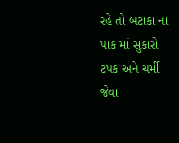રહે તો બટાકા ના પાક માં સુકારો
ટપક અને ચર્મી જેવા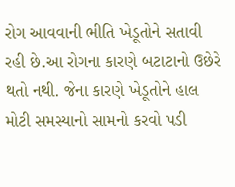રોગ આવવાની ભીતિ ખેડૂતોને સતાવી રહી છે.આ રોગના કારણે બટાટાનો ઉછેરે થતો નથી. જેના કારણે ખેડૂતોને હાલ મોટી સમસ્યાનો સામનો કરવો પડી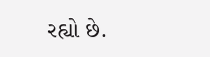રહ્યો છે.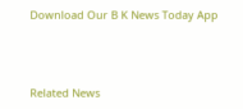Download Our B K News Today App



Related News